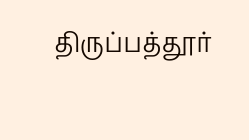திருப்பத்தூர்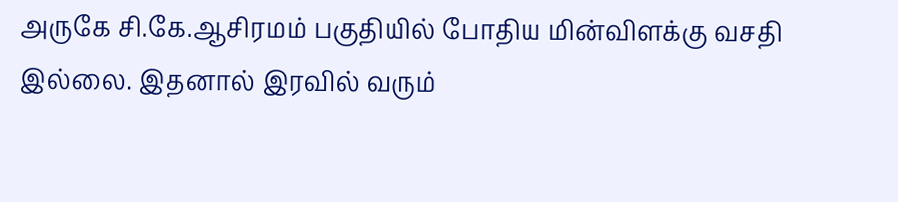அருகே சி.கே.ஆசிரமம் பகுதியில் போதிய மின்விளக்கு வசதி இல்லை. இதனால் இரவில் வரும்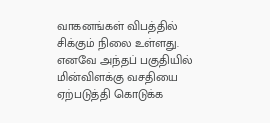வாகனங்கள் விபத்தில் சிக்கும் நிலை உள்ளது. எனவே அந்தப் பகுதியில் மின்விளக்கு வசதியை ஏற்படுத்தி கொடுக்க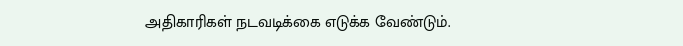அதிகாரிகள் நடவடிக்கை எடுக்க வேண்டும்.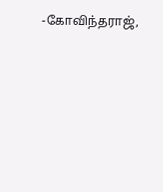-கோவிந்தராஜ்,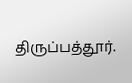திருப்பத்தூர்.